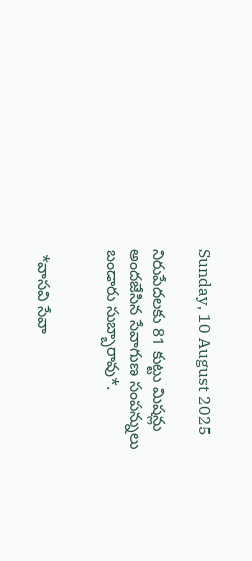Sunday, 10 August 2025

నిరుపేదలకు 81 కుట్టు మిషన్లు అందజేసిన సేవాగుణ సంపన్నులు బండారు సుబ్బారావు*.


 *వాసవి సేవా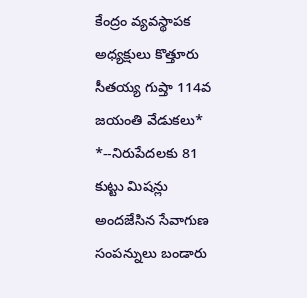కేంద్రం వ్యవస్థాపక అధ్యక్షులు కొత్తూరు సీతయ్య గుప్తా 114వ జయంతి వేడుకలు*                                                      *--నిరుపేదలకు 81 కుట్టు మిషన్లు అందజేసిన సేవాగుణ సంపన్నులు బండారు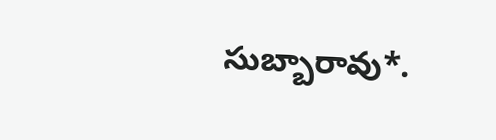సుబ్బారావు*.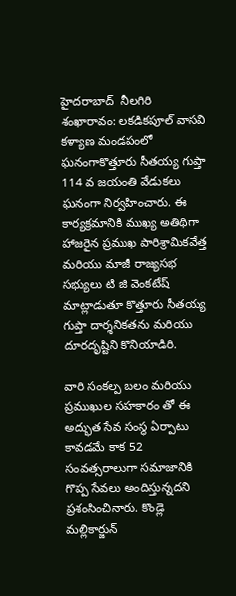హైదరాబాద్  నీలగిరి శంఖారావం: లకడికపూల్ వాసవి కళ్యాణ మండపంలో ఘనంగాకొత్తూరు సీతయ్య గుప్తా 114 వ జయంతి వేడుకలు ఘనంగా నిర్వహించారు. ఈ కార్యక్రమానికి ముఖ్య అతిథిగా హాజరైన ప్రముఖ పారిశ్రామికవేత్త మరియు మాజీ రాజ్యసభ సభ్యులు టి జి వెంకటేష్ మాట్లాడుతూ కొత్తూరు సీతయ్య గుప్తా దార్శనికతను మరియు దూరదృష్టిని కొనియాడిరి.

వారి సంకల్ప బలం మరియు ప్రముఖుల సహకారం తో ఈ అద్భుత సేవ సంస్థ ఏర్పాటు కావడమే కాక 52 సంవత్సరాలుగా సమాజానికి గొప్ప సేవలు అందిస్తున్నదని ప్రశంసించినారు. కొండ్లె మల్లికార్జున్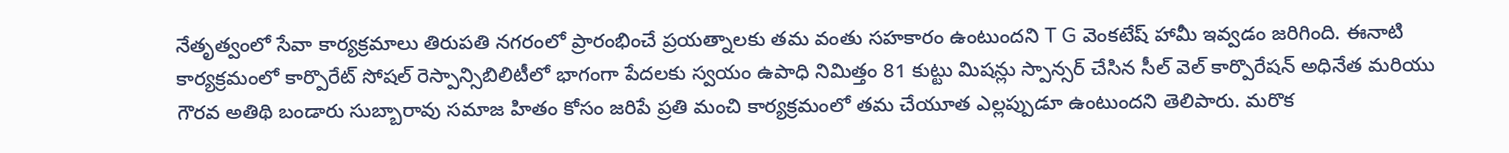నేతృత్వంలో సేవా కార్యక్రమాలు తిరుపతి నగరంలో ప్రారంభించే ప్రయత్నాలకు తమ వంతు సహకారం ఉంటుందని T G వెంకటేష్ హామీ ఇవ్వడం జరిగింది. ఈనాటి కార్యక్రమంలో కార్పొరేట్ సోషల్ రెస్పాన్సిబిలిటీలో భాగంగా పేదలకు స్వయం ఉపాధి నిమిత్తం 81 కుట్టు మిషన్లు స్పాన్సర్ చేసిన సీల్ వెల్ కార్పొరేషన్ అధినేత మరియు గౌరవ అతిథి బండారు సుబ్బారావు సమాజ హితం కోసం జరిపే ప్రతి మంచి కార్యక్రమంలో తమ చేయూత ఎల్లప్పుడూ ఉంటుందని తెలిపారు. మరొక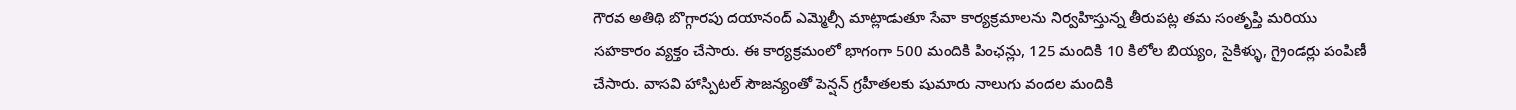గౌరవ అతిథి బొగ్గారపు దయానంద్ ఎమ్మెల్సీ మాట్లాడుతూ సేవా కార్యక్రమాలను నిర్వహిస్తున్న తీరుపట్ల తమ సంతృప్తి మరియు సహకారం వ్యక్తం చేసారు. ఈ కార్యక్రమంలో భాగంగా 500 మందికి పింఛన్లు, 125 మందికి 10 కిలోల బియ్యం, సైకిళ్ళు, గ్రైండర్లు పంపిణీ చేసారు. వాసవి హాస్పిటల్ సౌజన్యంతో పెన్షన్ గ్రహీతలకు షుమారు నాలుగు వందల మందికి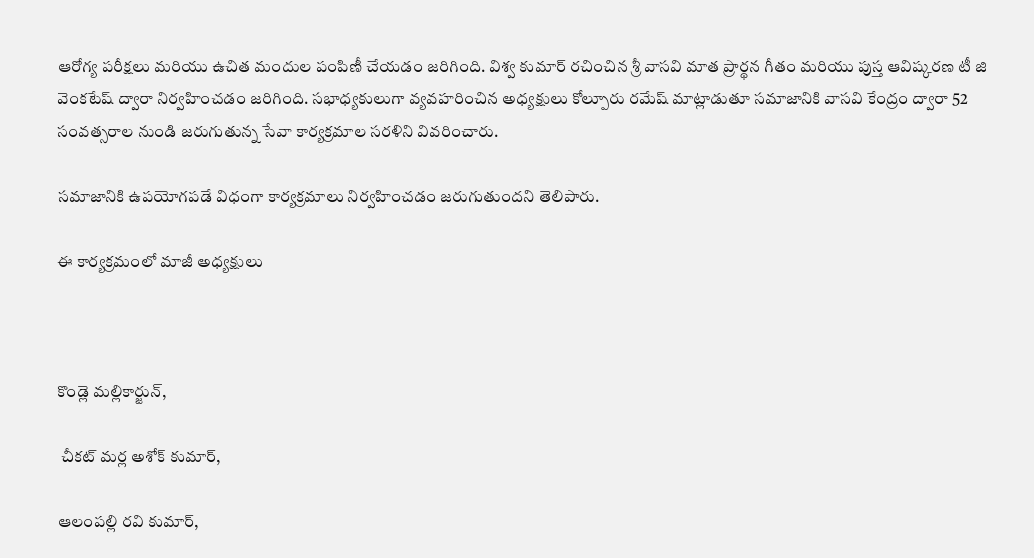ఆరోగ్య పరీక్షలు మరియు ఉచిత మందుల పంపిణీ చేయడం జరిగింది. విశ్వ కుమార్ రచించిన శ్రీ వాసవి మాత ప్రార్థన గీతం మరియు పుస్త ఆవిష్కరణ టీ జి వెంకటేష్ ద్వారా నిర్వహించడం జరిగింది. సభాధ్యకులుగా వ్యవహరించిన అధ్యక్షులు కోల్పూరు రమేష్ మాట్లాడుతూ సమాజానికి వాసవి కేంద్రం ద్వారా 52 సంవత్సరాల నుండి జరుగుతున్న సేవా కార్యక్రమాల సరళిని వివరించారు.

సమాజానికి ఉపయోగపడే విధంగా కార్యక్రమాలు నిర్వహించడం జరుగుతుందని తెలిపారు.

ఈ కార్యక్రమంలో మాజీ అధ్యక్షులు



కొండ్లె మల్లికార్జున్,

 చీకట్ మర్ల అశోక్ కుమార్,

ఆలంపల్లి రవి కుమార్,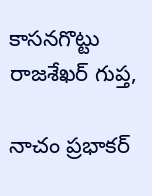కాసనగొట్టు రాజశేఖర్ గుప్త,

నాచం ప్రభాకర్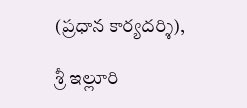(ప్రధాన కార్యదర్శి),

శ్రీ ఇల్లూరి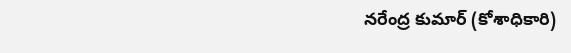నరేంద్ర కుమార్ (కోశాధికారి)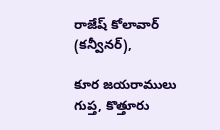రాజేష్ కోలావార్ (కన్వీనర్),

కూర జయరాములు గుప్త, కొత్తూరు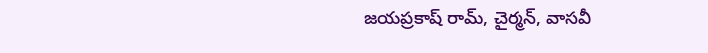జయప్రకాష్ రామ్, చైర్మన్, వాసవీ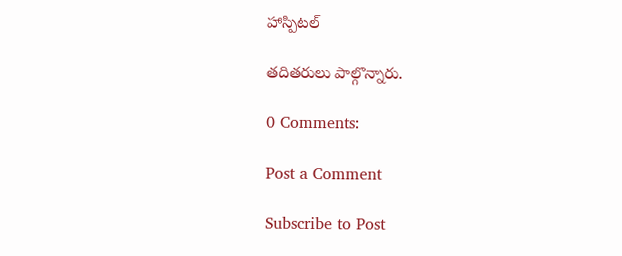హాస్పిటల్

తదితరులు పాల్గొన్నారు.

0 Comments:

Post a Comment

Subscribe to Post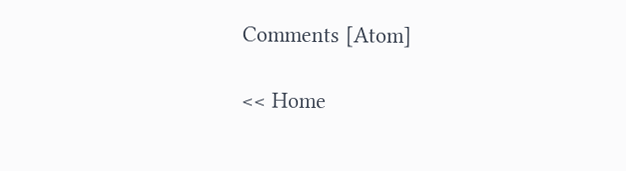Comments [Atom]

<< Home